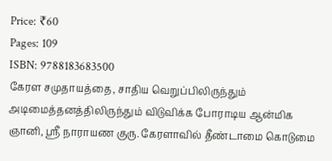Price: ₹60
Pages: 109
ISBN: 9788183683500
கேரள சமுதாயத்தை, சாதிய வெறுப்பிலிருந்தும் அடிமைத்தனத்திலிருந்தும் விடுவிக்க போராடிய ஆன்மிக ஞானி, ஸ்ரீ நாராயண குரு. கேரளாவில் தீண்டாமை கொடுமை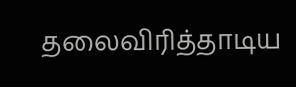தலைவிரித்தாடிய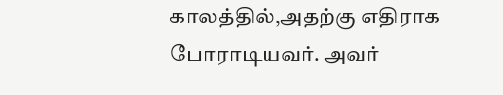காலத்தில்,அதற்கு எதிராக போராடியவர். அவர்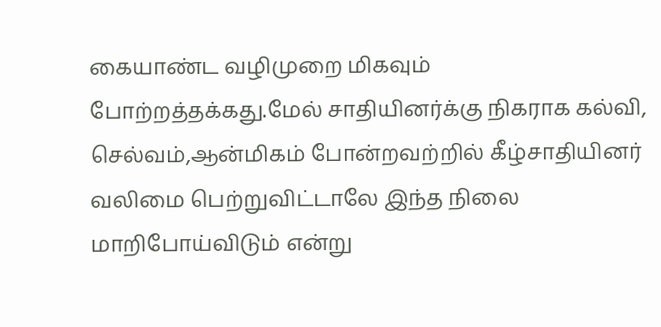கையாண்ட வழிமுறை மிகவும் போற்றத்தக்கது.மேல் சாதியினர்க்கு நிகராக கல்வி, செல்வம்,ஆன்மிகம் போன்றவற்றில் கீழ்சாதியினர் வலிமை பெற்றுவிட்டாலே இந்த நிலை மாறிபோய்விடும் என்று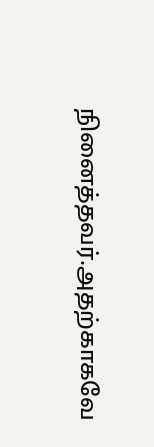நினைத்தவர்.அதற்காகவே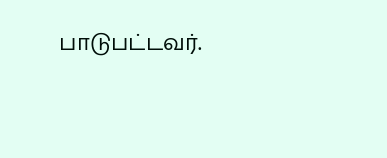பாடுபட்டவர்.